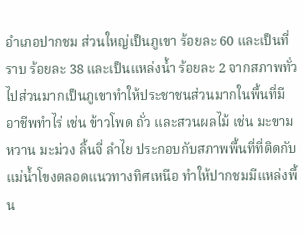อำเภอปากชม ส่วนใหญ่เป็นภูเขา ร้อยละ 60 และเป็นที่ราบ ร้อยละ 38 และเป็นแหล่งน้ำ ร้อยละ 2 จากสภาพทั่วไปส่วนมากเป็นภูเขาทำให้ประชาชนส่วนมากในพื้นที่มีอาชีพทำไร่ เช่น ข้าวโพด ถั่ว และสวนผลไม้ เช่น มะขามหวาน มะม่วง ลิ้นจี่ ลำไย ประกอบกับสภาพพื้นที่ที่ติดกับแม่น้ำโขงตลอดแนวทางทิศเหนือ ทำให้ปากชมมีแหล่งพื้น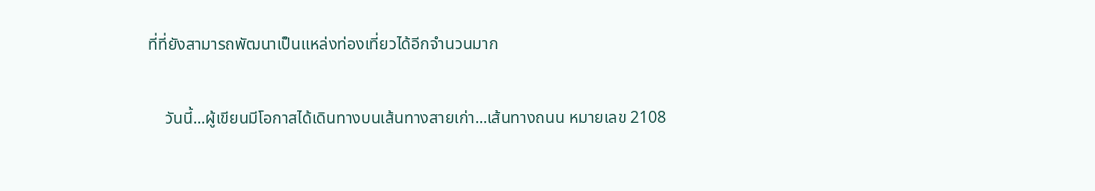ที่ที่ยังสามารถพัฒนาเป็นแหล่งท่องเที่ยวได้อีกจำนวนมาก

    วันนี้...ผู้เขียนมีโอกาสได้เดินทางบนเส้นทางสายเก่า...เส้นทางถนน หมายเลข 2108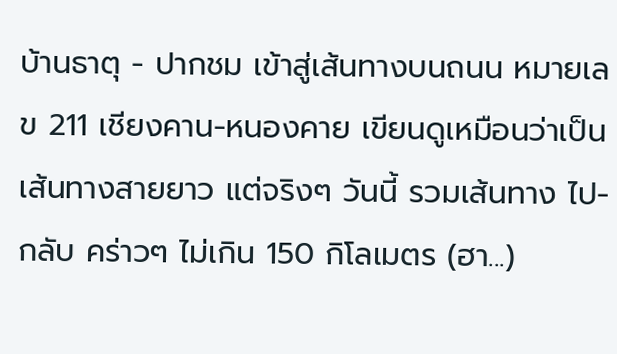บ้านธาตุ - ปากชม เข้าสู่เส้นทางบนถนน หมายเลข 211 เชียงคาน-หนองคาย เขียนดูเหมือนว่าเป็นเส้นทางสายยาว แต่จริงๆ วันนี้ รวมเส้นทาง ไป-กลับ คร่าวๆ ไม่เกิน 150 กิโลเมตร (ฮา...)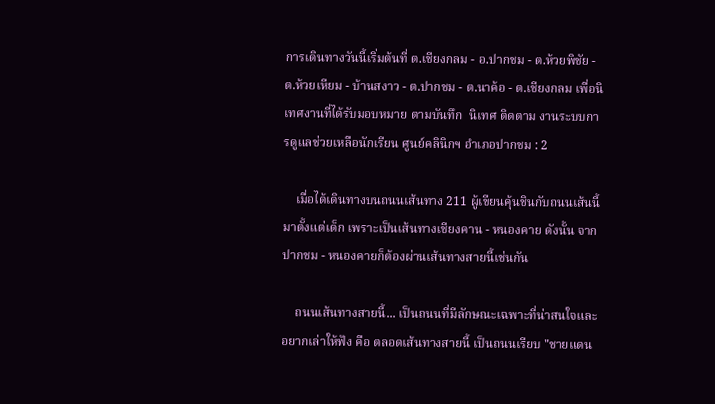การเดินทางวันนี้เริ่มต้นที่ ต.เชียงกลม - อ.ปากชม - ต.ห้วยพิชัย - ต.ห้วยเหียม - บ้านสงาว - ต.ปากชม - ต.นาค้อ - ต.เชียงกลม เพื่อนิเทศงานที่ได้รับมอบหมาย ตามบันทึก  นิเทศ ติดตาม งานระบบการดูแลช่วยเหลือนักเรียน ศูนย์คลินิกฯ อำเภอปากชม : 2

    เมื่อได้เดินทางบนถนนเส้นทาง 211 ผู้เขียนคุ้นชินกับถนนเส้นนี้มาตั้งแต่เด็ก เพราะเป็นเส้นทางเชียงคาน - หนองคาย ดังนั้น จากปากชม - หนองคายก็ต้องผ่านเส้นทางสายนี้เช่นกัน

    ถนนเส้นทางสายนี้... เป็นถนนที่มีลักษณะเฉพาะที่น่าสนใจและอยากเล่าให้ฟัง คือ ตลอดเส้นทางสายนี้ เป็นถนนเรียบ "ชายแดน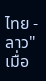ไทย - ลาว"เมื่อ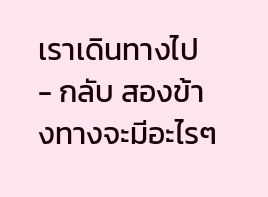เราเดินทางไป - กลับ สองข้างทางจะมีอะไรๆ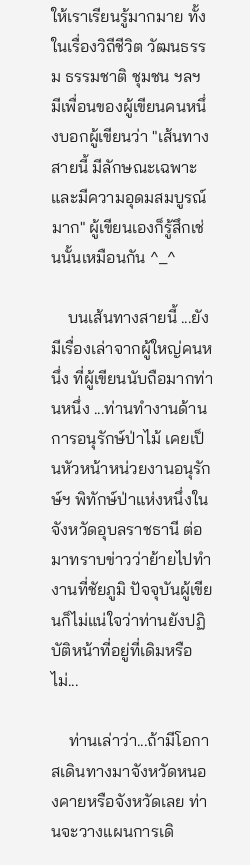ให้เราเรียนรู้มากมาย ทั้งในเรื่องวิถีชีวิต วัฒนธรรม ธรรมชาติ ชุมชน ฯลฯ มีเพื่อนของผู้เขียนคนหนึ่งบอกผู้เขียนว่า "เส้นทางสายนี้ มีลักษณะเฉพาะ และมีความอุดมสมบูรณ์มาก" ผู้เขียนเองก็รู้สึกเช่นนั้นเหมือนกัน ^_^

    บนเส้นทางสายนี้ ...ยังมีเรื่องเล่าจากผู้ใหญ่คนหนึ่ง ที่ผู้เขียนนับถือมากท่านหนึ่ง ...ท่านทำงานด้านการอนุรักษ์ป่าไม้ เคยเป็นหัวหน้าหน่วยงานอนุรักษ์ฯ พิทักษ์ป่าแห่งหนึ่งในจังหวัดอุบลราชธานี ต่อมาทราบข่าวว่าย้ายไปทำงานที่ชัยภูมิ ปัจจุบันผู้เขียนก็ไม่แน่ใจว่าท่านยังปฏิบัติหน้าที่อยู่ที่เดิมหรือไม่...

    ท่านเล่าว่า...ถ้ามีโอกาสเดินทางมาจังหวัดหนองคายหรือจังหวัดเลย ท่านจะวางแผนการเดิ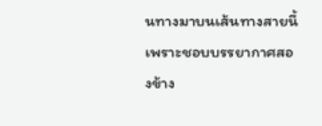นทางมาบนเส้นทางสายนี้ เพราะชอบบรรยากาศสองข้าง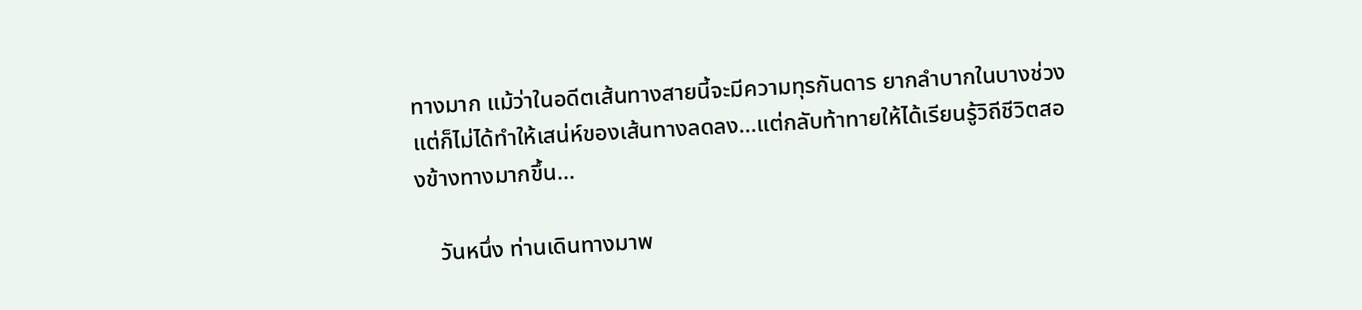ทางมาก แม้ว่าในอดีตเส้นทางสายนี้จะมีความทุรกันดาร ยากลำบากในบางช่วง แต่ก็ไม่ได้ทำให้เสน่ห์ของเส้นทางลดลง...แต่กลับท้าทายให้ได้เรียนรู้วิถีชีวิตสองข้างทางมากขึ้น...

    วันหนึ่ง ท่านเดินทางมาพ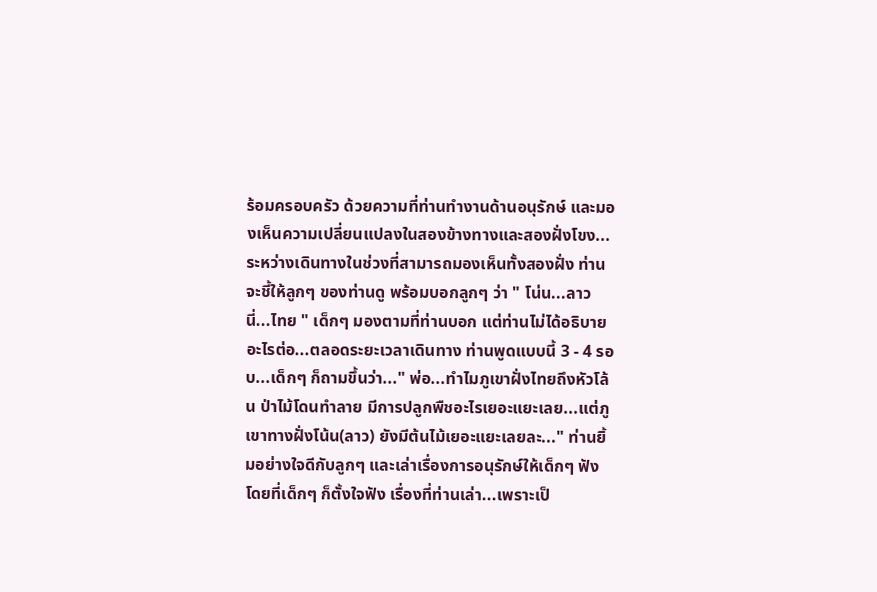ร้อมครอบครัว ด้วยความที่ท่านทำงานด้านอนุรักษ์ และมองเห็นความเปลี่ยนแปลงในสองข้างทางและสองฝั่งโขง...ระหว่างเดินทางในช่วงที่สามารถมองเห็นทั้งสองฝั่ง ท่านจะชี้ให้ลูกๆ ของท่านดู พร้อมบอกลูกๆ ว่า " โน่น...ลาว  นี่...ไทย " เด็กๆ มองตามที่ท่านบอก แต่ท่านไม่ได้อธิบายอะไรต่อ...ตลอดระยะเวลาเดินทาง ท่านพูดแบบนี้ 3 - 4 รอบ...เด็กๆ ก็ถามขึ้นว่า..." พ่อ...ทำไมภูเขาฝั่งไทยถึงหัวโล้น ป่าไม้โดนทำลาย มีการปลูกพืชอะไรเยอะแยะเลย...แต่ภูเขาทางฝั่งโน้น(ลาว) ยังมีต้นไม้เยอะแยะเลยละ..." ท่านยิ้มอย่างใจดีกับลูกๆ และเล่าเรื่องการอนุรักษ์ให้เด็กๆ ฟัง โดยที่เด็กๆ ก็ตั้งใจฟัง เรื่องที่ท่านเล่า...เพราะเป็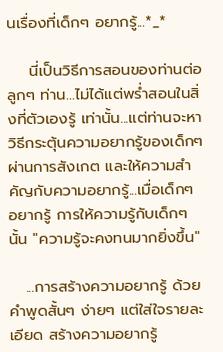นเรื่องที่เด็กๆ อยากรู้...*_*

    นี่เป็นวิธีการสอนของท่านต่อลูกๆ ท่าน...ไม่ได้แต่พร่ำสอนในสิ่งที่ตัวเองรู้ เท่านั้น...แต่ท่านจะหาวิธีกระตุ้นความอยากรู้ของเด็กๆ ผ่านการสังเกต และให้ความสำคัญกับความอยากรู้...เมื่อเด็กๆ อยากรู้ การให้ความรู้กับเด็กๆ นั้น "ความรู้จะคงทนมากยิ่งขึ้น"

   ...การสร้างความอยากรู้ ด้วยคำพูดสั้นๆ ง่ายๆ แต่ใส่ใจรายละเอียด สร้างความอยากรู้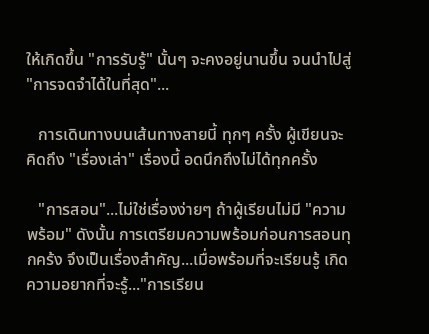ให้เกิดขึ้น "การรับรู้" นั้นๆ จะคงอยู่นานขึ้น จนนำไปสู่ "การจดจำได้ในที่สุด"...

   การเดินทางบนเส้นทางสายนี้ ทุกๆ ครั้ง ผู้เขียนจะคิดถึง "เรื่องเล่า" เรื่องนี้ อดนึกถึงไม่ได้ทุกครั้ง

   "การสอน"...ไม่ใช่เรื่องง่ายๆ ถ้าผู้เรียนไม่มี "ความพร้อม" ดังนั้น การเตรียมความพร้อมก่อนการสอนทุกคร้ง จึงเป็นเรื่องสำคัญ...เมื่อพร้อมที่จะเรียนรู้ เกิดความอยากที่จะรู้..."การเรียน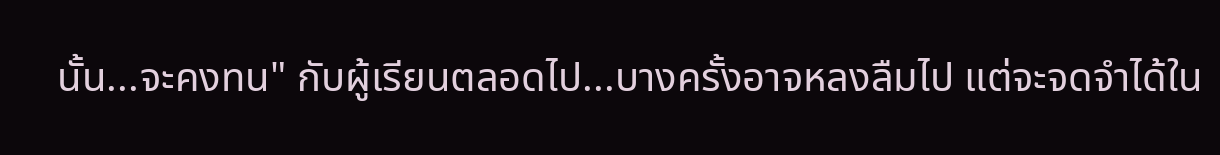นั้น...จะคงทน" กับผู้เรียนตลอดไป...บางครั้งอาจหลงลืมไป แต่จะจดจำได้ใน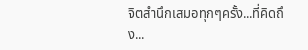จิตสำนึกเสมอทุกๆครั้ง...ที่คิดถึง...